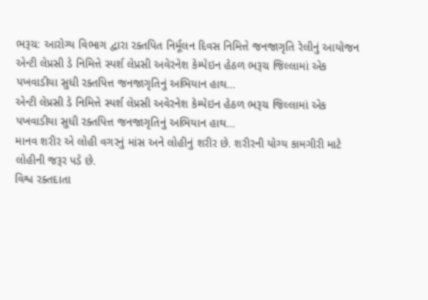ભરૂચ: આરોગ્ય વિભાગ દ્વારા રક્તપિત નિર્મૂલન દિવસ નિમિત્તે જનજાગૃતિ રેલીનું આયોજન
એન્ટી લેપ્રસી ડે નિમિત્તે સ્પર્શ લેપ્રસી અવેરનેશ કેમ્પેઇન હેઠળ ભરૂચ જિલ્લામાં એક પખવાડીયા સુધી રક્તપિત્ત જનજાગૃતિનું અભિયાન હાથ…
એન્ટી લેપ્રસી ડે નિમિત્તે સ્પર્શ લેપ્રસી અવેરનેશ કેમ્પેઇન હેઠળ ભરૂચ જિલ્લામાં એક પખવાડીયા સુધી રક્તપિત્ત જનજાગૃતિનું અભિયાન હાથ…
માનવ શરીર એ લોહી વગરનું માંસ અને લોહીનું શરીર છે. શરીરની યોગ્ય કામગીરી માટે લોહીની જરૂર પડે છે.
વિશ્વ રક્તદાતા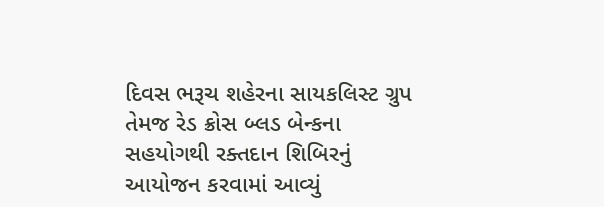દિવસ ભરૂચ શહેરના સાયકલિસ્ટ ગ્રુપ તેમજ રેડ ક્રોસ બ્લડ બેન્કના સહયોગથી રક્તદાન શિબિરનું આયોજન કરવામાં આવ્યું